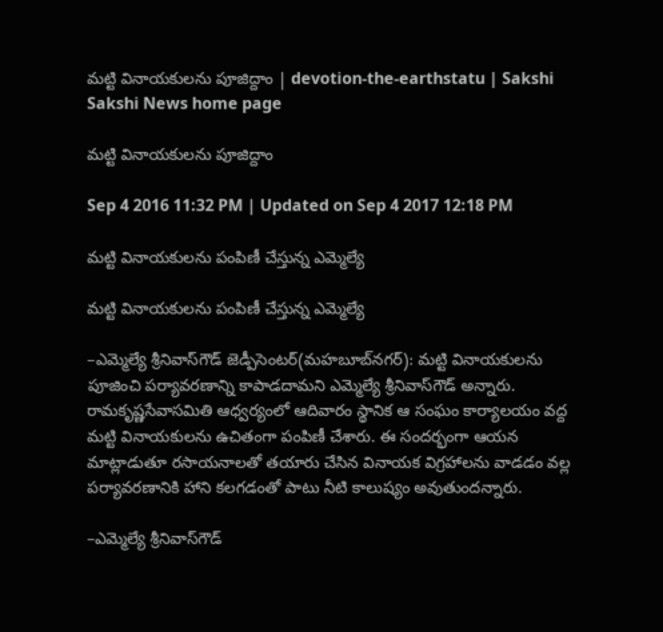మట్టి వినాయకులను పూజిద్దాం | devotion-the-earthstatu | Sakshi
Sakshi News home page

మట్టి వినాయకులను పూజిద్దాం

Sep 4 2016 11:32 PM | Updated on Sep 4 2017 12:18 PM

మట్టి వినాయకులను పంపిణీ చేస్తున్న ఎమ్మెల్యే

మట్టి వినాయకులను పంపిణీ చేస్తున్న ఎమ్మెల్యే

–ఎమ్మెల్యే శ్రీనివాస్‌గౌడ్‌ జెడ్పీసెంటర్‌(మహబూబ్‌నగర్‌): మట్టి వినాయకులను పూజించి పర్యావరణాన్ని కాపాడదామని ఎమ్మెల్యే శ్రీనివాస్‌గౌడ్‌ అన్నారు. రామకృష్ణసేవాసమితి ఆధ్వర్యంలో ఆదివారం స్థానిక ఆ సంఘం కార్యాలయం వద్ద మట్టి వినాయకులను ఉచితంగా పంపిణీ చేశారు. ఈ సందర్భంగా ఆయన మాట్లాడుతూ రసాయనాలతో తయారు చేసిన వినాయక విగ్రహాలను వాడడం వల్ల పర్యావరణానికి హాని కలగడంతో పాటు నీటి కాలుష్యం అవుతుందన్నారు.

–ఎమ్మెల్యే శ్రీనివాస్‌గౌడ్‌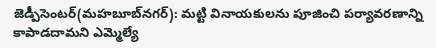జెడ్పీసెంటర్‌(మహబూబ్‌నగర్‌): మట్టి వినాయకులను పూజించి పర్యావరణాన్ని కాపాడదామని ఎమ్మెల్యే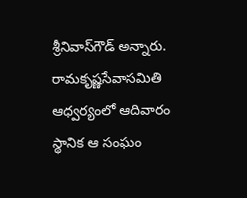శ్రీనివాస్‌గౌడ్‌ అన్నారు. రామకృష్ణసేవాసమితి ఆధ్వర్యంలో ఆదివారం స్థానిక ఆ సంఘం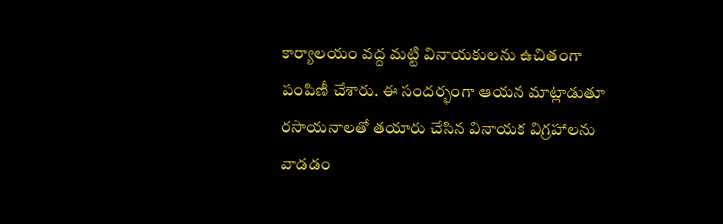కార్యాలయం వద్ద మట్టి వినాయకులను ఉచితంగా పంపిణీ చేశారు. ఈ సందర్భంగా ఆయన మాట్లాడుతూ రసాయనాలతో తయారు చేసిన వినాయక విగ్రహాలను వాడడం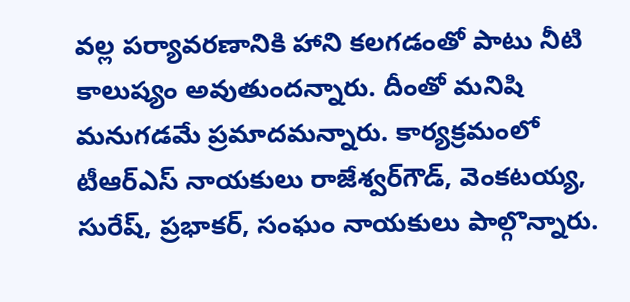వల్ల పర్యావరణానికి హాని కలగడంతో పాటు నీటి కాలుష్యం అవుతుందన్నారు. దీంతో మనిషి మనుగడమే ప్రమాదమన్నారు. కార్యక్రమంలో టీఆర్‌ఎస్‌ నాయకులు రాజేశ్వర్‌గౌడ్, వెంకటయ్య, సురేష్, ప్రభాకర్, సంఘం నాయకులు పాల్గొన్నారు.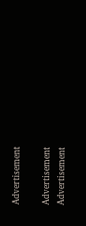Advertisement

Advertisement
Advertisement